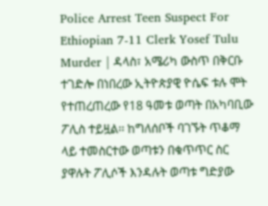Police Arrest Teen Suspect For Ethiopian 7-11 Clerk Yosef Tulu Murder | ዳላስ፣ አሜሪካ ውስጥ በቅርቡ ተገድሎ በነበረው ኢትዮጵያዊ ዮሴፍ ቱሉ ሞት የተጠረጠረው የ18 ዓመቱ ወጣት በአካባቢው ፖሊስ ተይዟል፡፡ ከግለሰቦች ባገኙት ጥቆማ ላይ ተመስርተው ወጣቱን በቁጥጥር ስር ያዋሉት ፖሊሶች እንዳሉት ወጣቱ ግድያው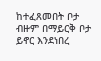ከተፈጸመበት ቦታ ብዙም በማይርቅ ቦታ ይኖር እንደነበረ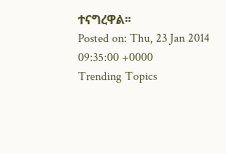ተናግረዋል፡፡
Posted on: Thu, 23 Jan 2014 09:35:00 +0000
Trending Topics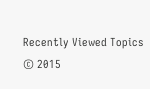Recently Viewed Topics
© 2015